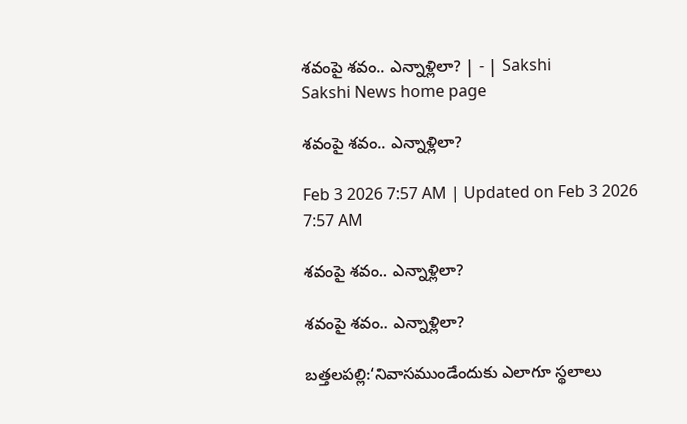శవంపై శవం.. ఎన్నాళ్లిలా? | - | Sakshi
Sakshi News home page

శవంపై శవం.. ఎన్నాళ్లిలా?

Feb 3 2026 7:57 AM | Updated on Feb 3 2026 7:57 AM

శవంపై శవం.. ఎన్నాళ్లిలా?

శవంపై శవం.. ఎన్నాళ్లిలా?

బత్తలపల్లి:‘నివాసముండేందుకు ఎలాగూ స్థలాలు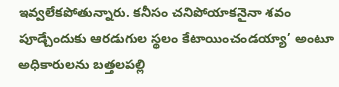ఇవ్వలేకపోతున్నారు. కనీసం చనిపోయాకనైనా శవం పూడ్చేందుకు ఆరడుగుల స్థలం కేటాయించండయ్యా’ అంటూ అధికారులను బత్తలపల్లి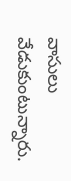వాసులు వేడుకుంటున్నారు.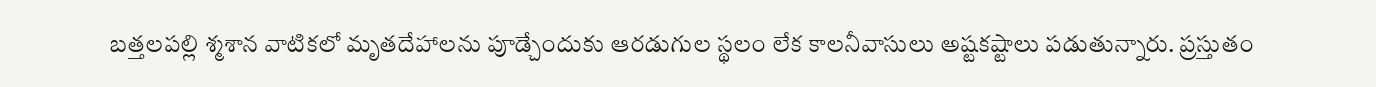బత్తలపల్లి శ్మశాన వాటికలో మృతదేహాలను పూడ్చేందుకు ఆరడుగుల స్థలం లేక కాలనీవాసులు అష్టకష్టాలు పడుతున్నారు. ప్రస్తుతం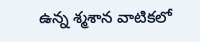ఉన్న శ్మశాన వాటికలో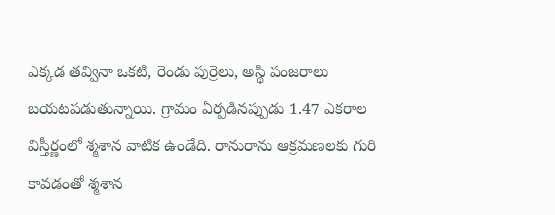ఎక్కడ తవ్వినా ఒకటి, రెండు పుర్రెలు, అస్థి పంజరాలు బయటపడుతున్నాయి. గ్రామం ఏర్పడినప్పుడు 1.47 ఎకరాల విస్తీర్ణంలో శ్మశాన వాటిక ఉండేది. రానురాను ఆక్రమణలకు గురి కావడంతో శ్మశాన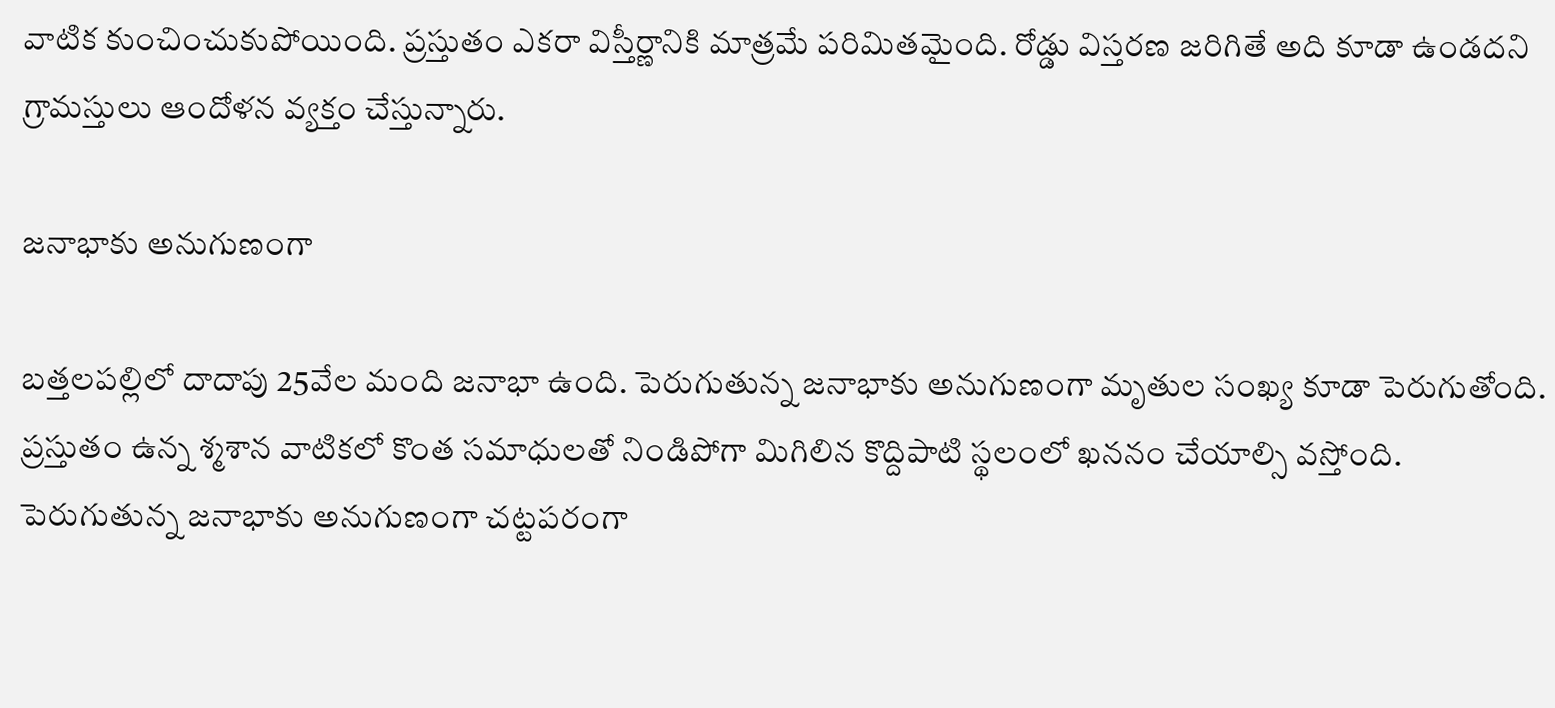వాటిక కుంచించుకుపోయింది. ప్రస్తుతం ఎకరా విస్తీర్ణానికి మాత్రమే పరిమితమైంది. రోడ్డు విస్తరణ జరిగితే అది కూడా ఉండదని గ్రామస్తులు ఆందోళన వ్యక్తం చేస్తున్నారు.

జనాభాకు అనుగుణంగా

బత్తలపల్లిలో దాదాపు 25వేల మంది జనాభా ఉంది. పెరుగుతున్న జనాభాకు అనుగుణంగా మృతుల సంఖ్య కూడా పెరుగుతోంది. ప్రస్తుతం ఉన్న శ్మశాన వాటికలో కొంత సమాధులతో నిండిపోగా మిగిలిన కొద్దిపాటి స్థలంలో ఖననం చేయాల్సి వస్తోంది. పెరుగుతున్న జనాభాకు అనుగుణంగా చట్టపరంగా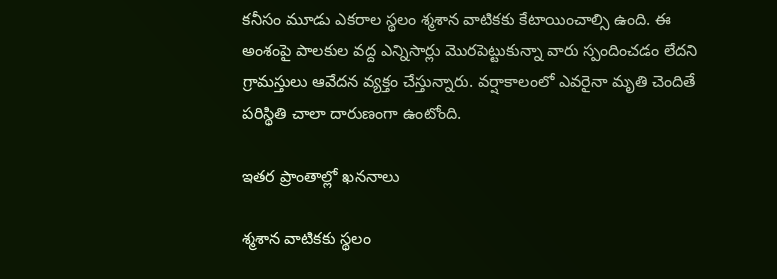కనీసం మూడు ఎకరాల స్థలం శ్మశాన వాటికకు కేటాయించాల్సి ఉంది. ఈ అంశంపై పాలకుల వద్ద ఎన్నిసార్లు మొరపెట్టుకున్నా వారు స్పందించడం లేదని గ్రామస్తులు ఆవేదన వ్యక్తం చేస్తున్నారు. వర్షాకాలంలో ఎవరైనా మృతి చెందితే పరిస్థితి చాలా దారుణంగా ఉంటోంది.

ఇతర ప్రాంతాల్లో ఖననాలు

శ్మశాన వాటికకు స్థలం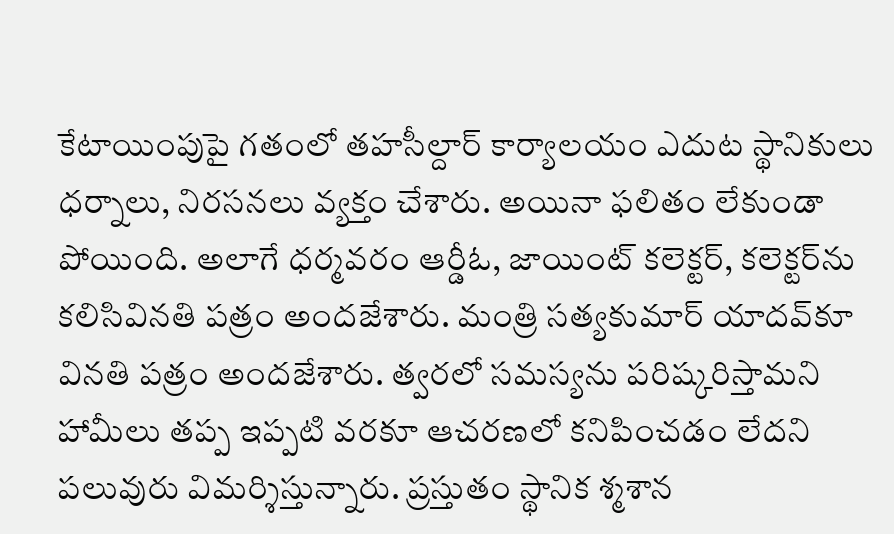కేటాయింపుపై గతంలో తహసీల్దార్‌ కార్యాలయం ఎదుట స్థానికులు ధర్నాలు, నిరసనలు వ్యక్తం చేశారు. అయినా ఫలితం లేకుండా పోయింది. అలాగే ధర్మవరం ఆర్డీఓ, జాయింట్‌ కలెక్టర్‌, కలెక్టర్‌ను కలిసివినతి పత్రం అందజేశారు. మంత్రి సత్యకుమార్‌ యాదవ్‌కూ వినతి పత్రం అందజేశారు. త్వరలో సమస్యను పరిష్కరిస్తామని హామీలు తప్ప ఇప్పటి వరకూ ఆచరణలో కనిపించడం లేదని పలువురు విమర్శిస్తున్నారు. ప్రస్తుతం స్థానిక శ్మశాన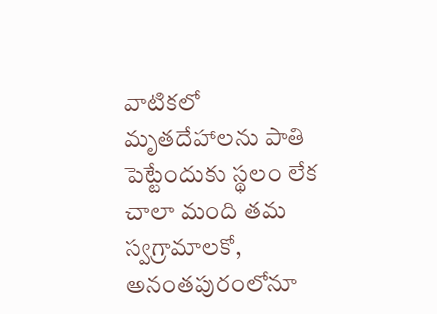వాటికలో మృతదేహాలను పాతి పెట్టేందుకు స్థలం లేక చాలా మంది తమ స్వగ్రామాలకో, అనంతపురంలోనూ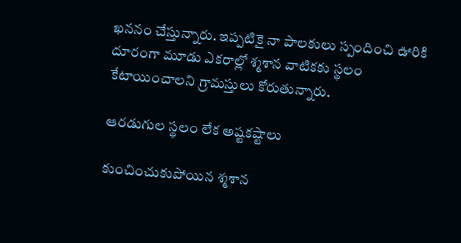ఖననం చేస్తున్నారు. ఇప్పటికై నా పాలకులు స్పందించి ఊరికి దూరంగా మూడు ఎకరాల్లో శ్మశాన వాటికకు స్థలం కేటాయించాలని గ్రామస్తులు కోరుతున్నారు.

ఆరడుగుల స్థలం లేక అష్టకష్టాలు

కుంచించుకుపోయిన శ్మశాన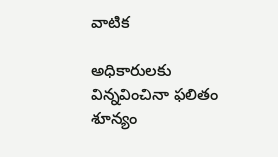వాటిక

అధికారులకు విన్నవించినా ఫలితం శూన్యం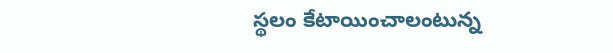స్థలం కేటాయించాలంటున్న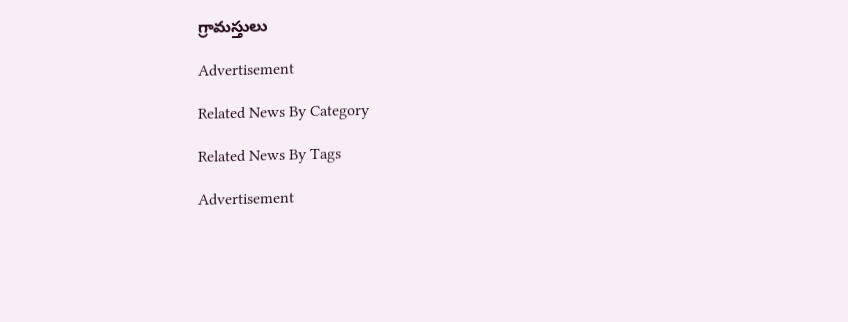గ్రామస్తులు

Advertisement

Related News By Category

Related News By Tags

Advertisement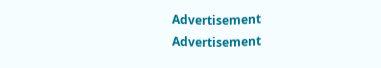Advertisement
Advertisement